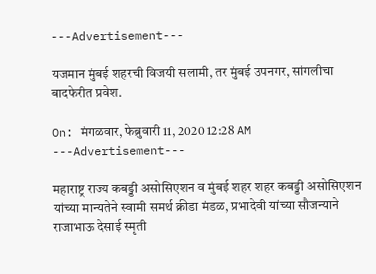---Advertisement---

यजमान मुंबई शहरची विजयी सलामी, तर मुंबई उपनगर, सांगलीचा बादफेरीत प्रवेश.

On: मंगळवार, फेब्रुवारी 11, 2020 12:28 AM
---Advertisement---

महाराष्ट्र राज्य कबड्डी असोसिएशन व मुंबई शहर शहर कबड्डी असोसिएशन यांच्या मान्यतेने स्वामी समर्थ क्रीडा मंडळ, प्रभादेवी यांच्या सौजन्याने राजाभाऊ देसाई स्मृती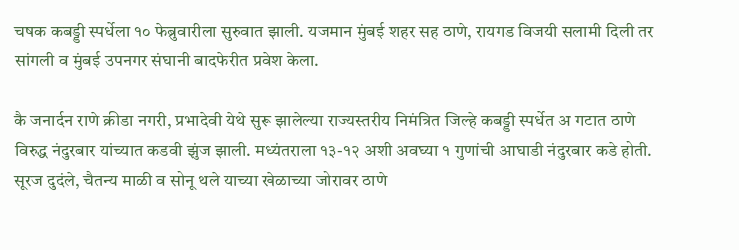चषक कबड्डी स्पर्धेला १० फेब्रुवारीला सुरुवात झाली. यजमान मुंबई शहर सह ठाणे, रायगड विजयी सलामी दिली तर सांगली व मुंबई उपनगर संघानी बादफेरीत प्रवेश केला.

कै जनार्दन राणे क्रीडा नगरी, प्रभादेवी येथे सुरू झालेल्या राज्यस्तरीय निमंत्रित जिल्हे कबड्डी स्पर्धेत अ गटात ठाणे विरुद्ध नंदुरबार यांच्यात कडवी झुंज झाली. मध्यंतराला १३-१२ अशी अवघ्या १ गुणांची आघाडी नंदुरबार कडे होती. सूरज दुदंले, चैतन्य माळी व सोनू थले याच्या खेळाच्या जोरावर ठाणे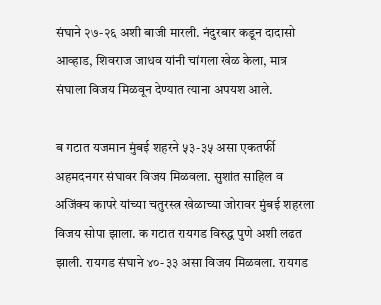संघाने २७-२६ अशी बाजी मारली. नंदुरबार कडून दादासो आव्हाड, शिवराज जाधव यांनी चांगला खेळ केला, मात्र संघाला विजय मिळवून देण्यात त्याना अपयश आले.

ब गटात यजमान मुंबई शहरने ५३-३५ असा एकतर्फी अहमदनगर संघावर विजय मिळवला. सुशांत साहिल व अजिंक्य कापरे यांच्या चतुरस्त्र खेळाच्या जोरावर मुंबई शहरला विजय सोपा झाला. क गटात रायगड विरुद्ध पुणे अशी लढत झाली. रायगड संघाने ४०-३३ असा विजय मिळवला. रायगड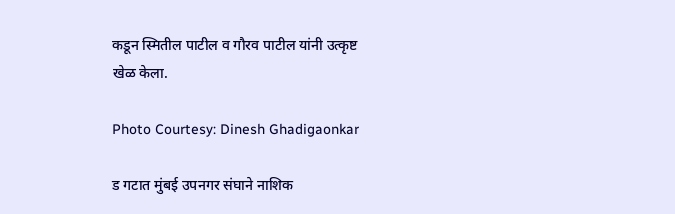कडून स्मितील पाटील व गौरव पाटील यांनी उत्कृष्ट खेळ केला.

Photo Courtesy: Dinesh Ghadigaonkar

ड गटात मुंबई उपनगर संघाने नाशिक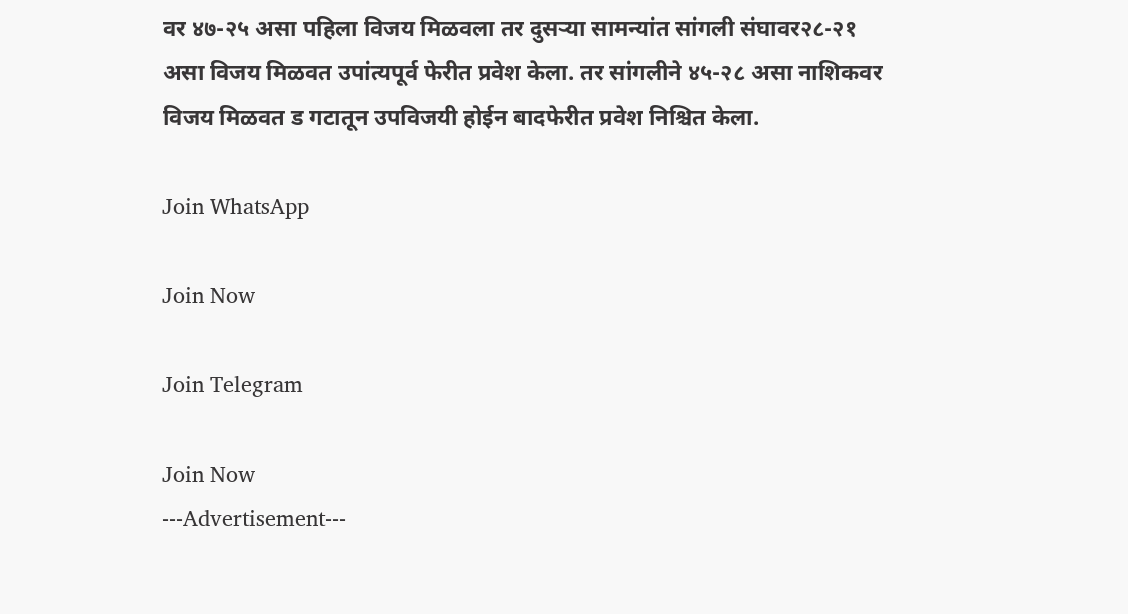वर ४७-२५ असा पहिला विजय मिळवला तर दुसऱ्या सामन्यांत सांगली संघावर२८-२१ असा विजय मिळवत उपांत्यपूर्व फेरीत प्रवेश केला. तर सांगलीने ४५-२८ असा नाशिकवर विजय मिळवत ड गटातून उपविजयी होईन बादफेरीत प्रवेश निश्चित केला.

Join WhatsApp

Join Now

Join Telegram

Join Now
---Advertisement---